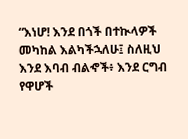“እነሆ! እንደ በጎች በተኲላዎች መካከል እልካችኋለሁ፤ ስለዚህ እንደ እባብ ብልኆች፥ እንደ ርግብ የዋሆች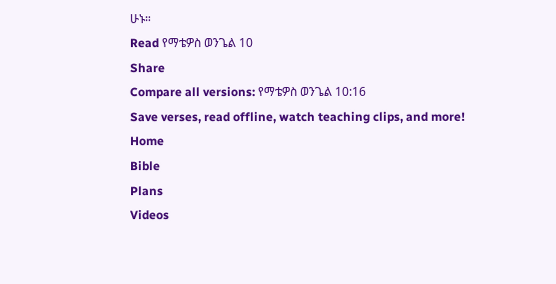ሁኑ።
Read የማቴዎስ ወንጌል 10
Share
Compare all versions: የማቴዎስ ወንጌል 10:16
Save verses, read offline, watch teaching clips, and more!
Home
Bible
Plans
Videos